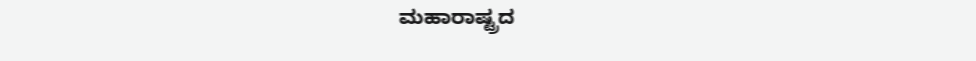ಮಹಾರಾಷ್ಟ್ರದ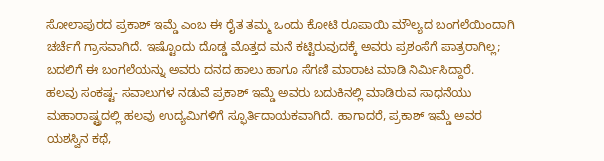ಸೋಲಾಪುರದ ಪ್ರಕಾಶ್ ಇಮ್ಡೆ ಎಂಬ ಈ ರೈತ ತಮ್ಮ ಒಂದು ಕೋಟಿ ರೂಪಾಯಿ ಮೌಲ್ಯದ ಬಂಗಲೆಯಿಂದಾಗಿ ಚರ್ಚೆಗೆ ಗ್ರಾಸವಾಗಿದೆ. ಇಷ್ಟೊಂದು ದೊಡ್ಡ ಮೊತ್ತದ ಮನೆ ಕಟ್ಟಿರುವುದಕ್ಕೆ ಅವರು ಪ್ರಶಂಸೆಗೆ ಪಾತ್ರರಾಗಿಲ್ಲ; ಬದಲಿಗೆ ಈ ಬಂಗಲೆಯನ್ನು ಅವರು ದನದ ಹಾಲು ಹಾಗೂ ಸೆಗಣಿ ಮಾರಾಟ ಮಾಡಿ ನಿರ್ಮಿಸಿದ್ದಾರೆ.
ಹಲವು ಸಂಕಷ್ಟ- ಸವಾಲುಗಳ ನಡುವೆ ಪ್ರಕಾಶ್ ಇಮ್ಡೆ ಅವರು ಬದುಕಿನಲ್ಲಿ ಮಾಡಿರುವ ಸಾಧನೆಯು ಮಹಾರಾಷ್ಟ್ರದಲ್ಲಿ ಹಲವು ಉದ್ಯಮಿಗಳಿಗೆ ಸ್ಫೂರ್ತಿದಾಯಕವಾಗಿದೆ. ಹಾಗಾದರೆ, ಪ್ರಕಾಶ್ ಇಮ್ಡೆ ಅವರ ಯಶಸ್ವಿನ ಕಥೆ,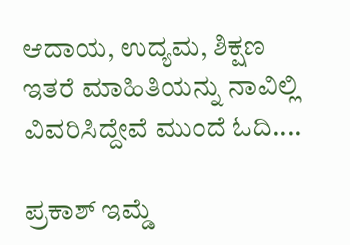ಆದಾಯ, ಉದ್ಯಮ, ಶಿಕ್ಷಣ ಇತರೆ ಮಾಹಿತಿಯನ್ನು ನಾವಿಲ್ಲಿ ವಿವರಿಸಿದ್ದೇವೆ ಮುಂದೆ ಓದಿ....

ಪ್ರಕಾಶ್ ಇಮ್ಡೆ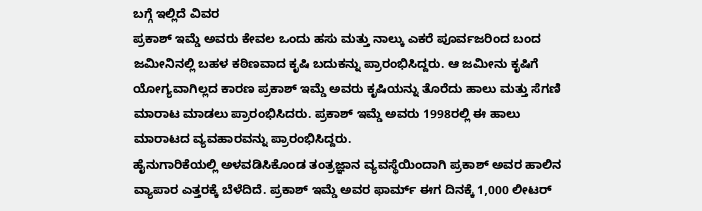ಬಗ್ಗೆ ಇಲ್ಲಿದೆ ವಿವರ
ಪ್ರಕಾಶ್ ಇಮ್ಡೆ ಅವರು ಕೇವಲ ಒಂದು ಹಸು ಮತ್ತು ನಾಲ್ಕು ಎಕರೆ ಪೂರ್ವಜರಿಂದ ಬಂದ ಜಮೀನಿನಲ್ಲಿ ಬಹಳ ಕಠಿಣವಾದ ಕೃಷಿ ಬದುಕನ್ನು ಪ್ರಾರಂಭಿಸಿದ್ದರು. ಆ ಜಮೀನು ಕೃಷಿಗೆ ಯೋಗ್ಯವಾಗಿಲ್ಲದ ಕಾರಣ ಪ್ರಕಾಶ್ ಇಮ್ಡೆ ಅವರು ಕೃಷಿಯನ್ನು ತೊರೆದು ಹಾಲು ಮತ್ತು ಸೆಗಣಿ ಮಾರಾಟ ಮಾಡಲು ಪ್ರಾರಂಭಿಸಿದರು. ಪ್ರಕಾಶ್ ಇಮ್ಡೆ ಅವರು 1998ರಲ್ಲಿ ಈ ಹಾಲು ಮಾರಾಟದ ವ್ಯವಹಾರವನ್ನು ಪ್ರಾರಂಭಿಸಿದ್ದರು.
ಹೈನುಗಾರಿಕೆಯಲ್ಲಿ ಅಳವಡಿಸಿಕೊಂಡ ತಂತ್ರಜ್ಞಾನ ವ್ಯವಸ್ಥೆಯಿಂದಾಗಿ ಪ್ರಕಾಶ್ ಅವರ ಹಾಲಿನ ವ್ಯಾಪಾರ ಎತ್ತರಕ್ಕೆ ಬೆಳೆದಿದೆ. ಪ್ರಕಾಶ್ ಇಮ್ಡೆ ಅವರ ಫಾರ್ಮ್ ಈಗ ದಿನಕ್ಕೆ 1,000 ಲೀಟರ್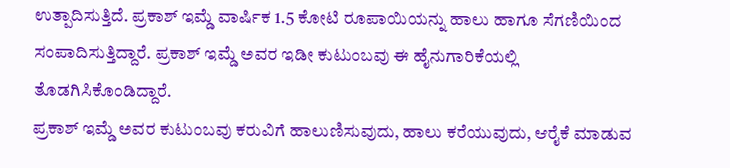ಉತ್ಪಾದಿಸುತ್ತಿದೆ. ಪ್ರಕಾಶ್ ಇಮ್ಡೆ ವಾರ್ಷಿಕ 1.5 ಕೋಟಿ ರೂಪಾಯಿಯನ್ನು ಹಾಲು ಹಾಗೂ ಸೆಗಣಿಯಿಂದ ಸಂಪಾದಿಸುತ್ತಿದ್ದಾರೆ. ಪ್ರಕಾಶ್ ಇಮ್ಡೆ ಅವರ ಇಡೀ ಕುಟುಂಬವು ಈ ಹೈನುಗಾರಿಕೆಯಲ್ಲಿ ತೊಡಗಿಸಿಕೊಂಡಿದ್ದಾರೆ.
ಪ್ರಕಾಶ್ ಇಮ್ಡೆ ಅವರ ಕುಟುಂಬವು ಕರುವಿಗೆ ಹಾಲುಣಿಸುವುದು, ಹಾಲು ಕರೆಯುವುದು, ಆರೈಕೆ ಮಾಡುವ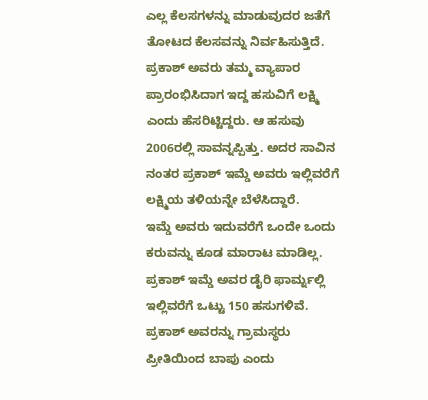ಎಲ್ಲ ಕೆಲಸಗಳನ್ನು ಮಾಡುವುದರ ಜತೆಗೆ ತೋಟದ ಕೆಲಸವನ್ನು ನಿರ್ವಹಿಸುತ್ತಿದೆ. ಪ್ರಕಾಶ್ ಅವರು ತಮ್ಮ ವ್ಯಾಪಾರ ಪ್ರಾರಂಭಿಸಿದಾಗ ಇದ್ದ ಹಸುವಿಗೆ ಲಕ್ಷ್ಮಿ ಎಂದು ಹೆಸರಿಟ್ಟಿದ್ದರು. ಆ ಹಸುವು 2006ರಲ್ಲಿ ಸಾವನ್ನಪ್ಪಿತ್ತು. ಅದರ ಸಾವಿನ ನಂತರ ಪ್ರಕಾಶ್ ಇಮ್ಡೆ ಅವರು ಇಲ್ಲಿವರೆಗೆ ಲಕ್ಷ್ಮಿಯ ತಳಿಯನ್ನೇ ಬೆಳೆಸಿದ್ದಾರೆ.
ಇಮ್ಡೆ ಅವರು ಇದುವರೆಗೆ ಒಂದೇ ಒಂದು ಕರುವನ್ನು ಕೂಡ ಮಾರಾಟ ಮಾಡಿಲ್ಲ. ಪ್ರಕಾಶ್ ಇಮ್ಡೆ ಅವರ ಡೈರಿ ಫಾರ್ಮ್ನಲ್ಲಿ ಇಲ್ಲಿವರೆಗೆ ಒಟ್ಟು 150 ಹಸುಗಳಿವೆ. ಪ್ರಕಾಶ್ ಅವರನ್ನು ಗ್ರಾಮಸ್ಥರು ಪ್ರೀತಿಯಿಂದ ಬಾಪು ಎಂದು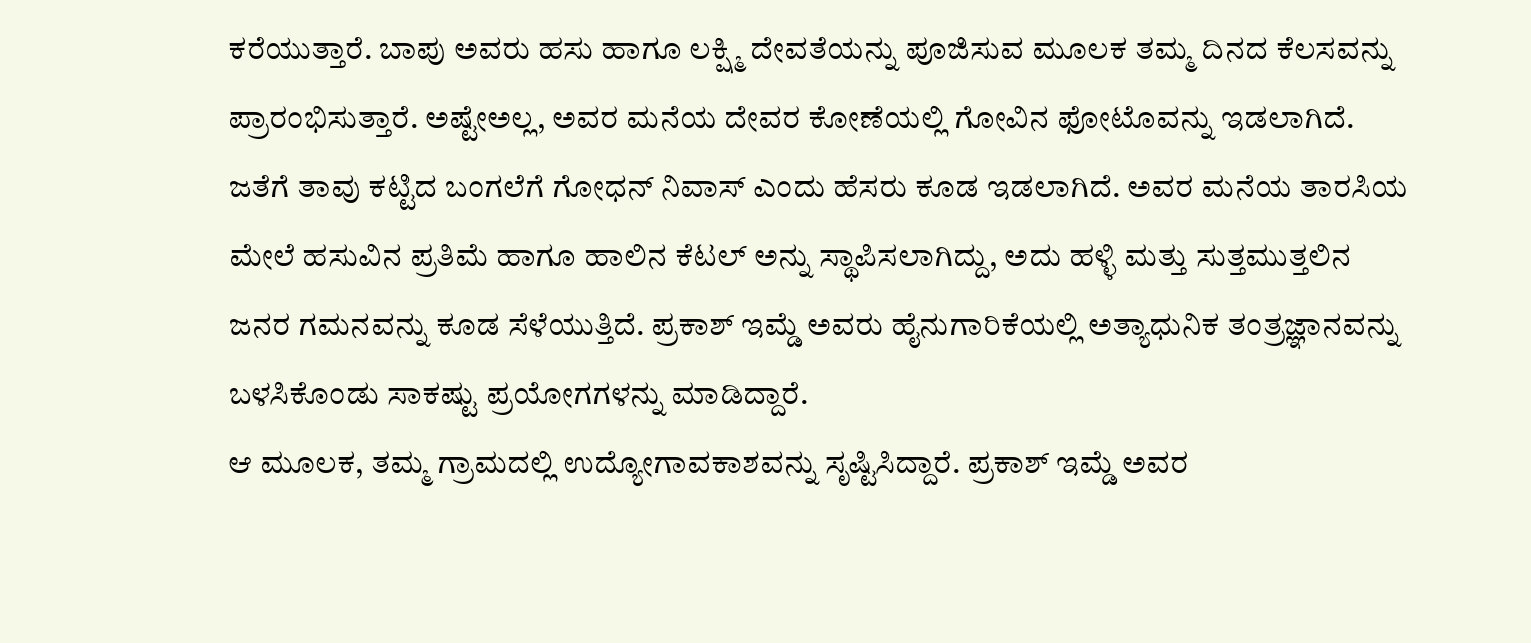ಕರೆಯುತ್ತಾರೆ. ಬಾಪು ಅವರು ಹಸು ಹಾಗೂ ಲಕ್ಷ್ಮಿ ದೇವತೆಯನ್ನು ಪೂಜಿಸುವ ಮೂಲಕ ತಮ್ಮ ದಿನದ ಕೆಲಸವನ್ನು ಪ್ರಾರಂಭಿಸುತ್ತಾರೆ. ಅಷ್ಟೇಅಲ್ಲ, ಅವರ ಮನೆಯ ದೇವರ ಕೋಣೆಯಲ್ಲಿ ಗೋವಿನ ಫೋಟೊವನ್ನು ಇಡಲಾಗಿದೆ.
ಜತೆಗೆ ತಾವು ಕಟ್ಟಿದ ಬಂಗಲೆಗೆ ಗೋಧನ್ ನಿವಾಸ್ ಎಂದು ಹೆಸರು ಕೂಡ ಇಡಲಾಗಿದೆ. ಅವರ ಮನೆಯ ತಾರಸಿಯ ಮೇಲೆ ಹಸುವಿನ ಪ್ರತಿಮೆ ಹಾಗೂ ಹಾಲಿನ ಕೆಟಲ್ ಅನ್ನು ಸ್ಥಾಪಿಸಲಾಗಿದ್ದು, ಅದು ಹಳ್ಳಿ ಮತ್ತು ಸುತ್ತಮುತ್ತಲಿನ ಜನರ ಗಮನವನ್ನು ಕೂಡ ಸೆಳೆಯುತ್ತಿದೆ. ಪ್ರಕಾಶ್ ಇಮ್ಡೆ ಅವರು ಹೈನುಗಾರಿಕೆಯಲ್ಲಿ ಅತ್ಯಾಧುನಿಕ ತಂತ್ರಜ್ಞಾನವನ್ನು ಬಳಸಿಕೊಂಡು ಸಾಕಷ್ಟು ಪ್ರಯೋಗಗಳನ್ನು ಮಾಡಿದ್ದಾರೆ.
ಆ ಮೂಲಕ, ತಮ್ಮ ಗ್ರಾಮದಲ್ಲಿ ಉದ್ಯೋಗಾವಕಾಶವನ್ನು ಸೃಷ್ಟಿಸಿದ್ದಾರೆ. ಪ್ರಕಾಶ್ ಇಮ್ಡೆ ಅವರ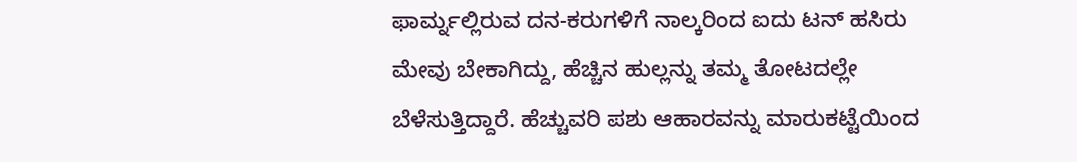ಫಾರ್ಮ್ನಲ್ಲಿರುವ ದನ-ಕರುಗಳಿಗೆ ನಾಲ್ಕರಿಂದ ಐದು ಟನ್ ಹಸಿರು ಮೇವು ಬೇಕಾಗಿದ್ದು, ಹೆಚ್ಚಿನ ಹುಲ್ಲನ್ನು ತಮ್ಮ ತೋಟದಲ್ಲೇ ಬೆಳೆಸುತ್ತಿದ್ದಾರೆ. ಹೆಚ್ಚುವರಿ ಪಶು ಆಹಾರವನ್ನು ಮಾರುಕಟ್ಟೆಯಿಂದ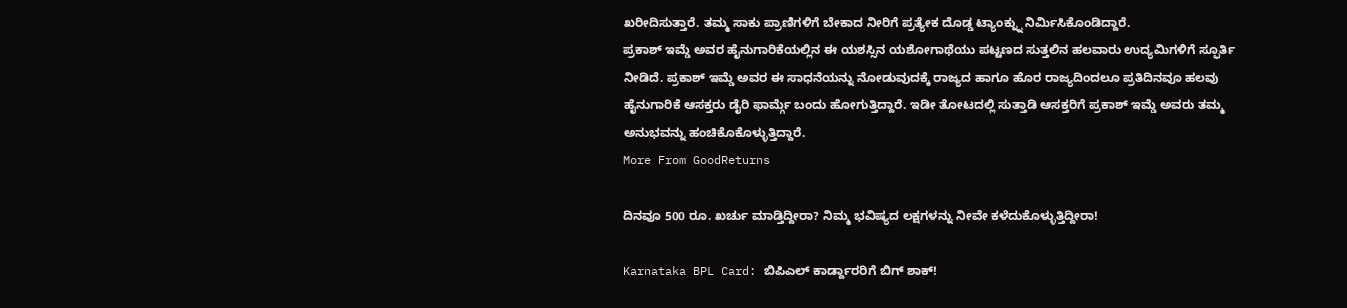ಖರೀದಿಸುತ್ತಾರೆ. ತಮ್ಮ ಸಾಕು ಪ್ರಾಣಿಗಳಿಗೆ ಬೇಕಾದ ನೀರಿಗೆ ಪ್ರತ್ಯೇಕ ದೊಡ್ಡ ಟ್ಯಾಂಕ್ನ್ನು ನಿರ್ಮಿಸಿಕೊಂಡಿದ್ದಾರೆ.
ಪ್ರಕಾಶ್ ಇಮ್ಡೆ ಅವರ ಹೈನುಗಾರಿಕೆಯಲ್ಲಿನ ಈ ಯಶಸ್ಸಿನ ಯಶೋಗಾಥೆಯು ಪಟ್ಟಣದ ಸುತ್ತಲಿನ ಹಲವಾರು ಉದ್ಯಮಿಗಳಿಗೆ ಸ್ಫೂರ್ತಿ ನೀಡಿದೆ. ಪ್ರಕಾಶ್ ಇಮ್ಡೆ ಅವರ ಈ ಸಾಧನೆಯನ್ನು ನೋಡುವುದಕ್ಕೆ ರಾಜ್ಯದ ಹಾಗೂ ಹೊರ ರಾಜ್ಯದಿಂದಲೂ ಪ್ರತಿದಿನವೂ ಹಲವು ಹೈನುಗಾರಿಕೆ ಆಸಕ್ತರು ಡೈರಿ ಫಾರ್ಮ್ಗೆ ಬಂದು ಹೋಗುತ್ತಿದ್ದಾರೆ. ಇಡೀ ತೋಟದಲ್ಲಿ ಸುತ್ತಾಡಿ ಆಸಕ್ತರಿಗೆ ಪ್ರಕಾಶ್ ಇಮ್ಡೆ ಅವರು ತಮ್ಮ ಅನುಭವನ್ನು ಹಂಚಿಕೊಕೊಳ್ಳುತ್ತಿದ್ದಾರೆ.
More From GoodReturns

ದಿನವೂ 500 ರೂ. ಖರ್ಚು ಮಾಡ್ತಿದ್ದೀರಾ? ನಿಮ್ಮ ಭವಿಷ್ಯದ ಲಕ್ಷಗಳನ್ನು ನೀವೇ ಕಳೆದುಕೊಳ್ಳುತ್ತಿದ್ದೀರಾ!

Karnataka BPL Card: ಬಿಪಿಎಲ್ ಕಾರ್ಡ್ದಾರರಿಗೆ ಬಿಗ್ ಶಾಕ್!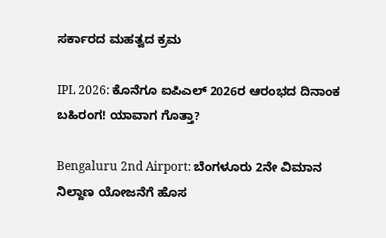ಸರ್ಕಾರದ ಮಹತ್ವದ ಕ್ರಮ

IPL 2026: ಕೊನೆಗೂ ಐಪಿಎಲ್ 2026ರ ಆರಂಭದ ದಿನಾಂಕ ಬಹಿರಂಗ! ಯಾವಾಗ ಗೊತ್ತಾ?

Bengaluru 2nd Airport: ಬೆಂಗಳೂರು 2ನೇ ವಿಮಾನ ನಿಲ್ದಾಣ ಯೋಜನೆಗೆ ಹೊಸ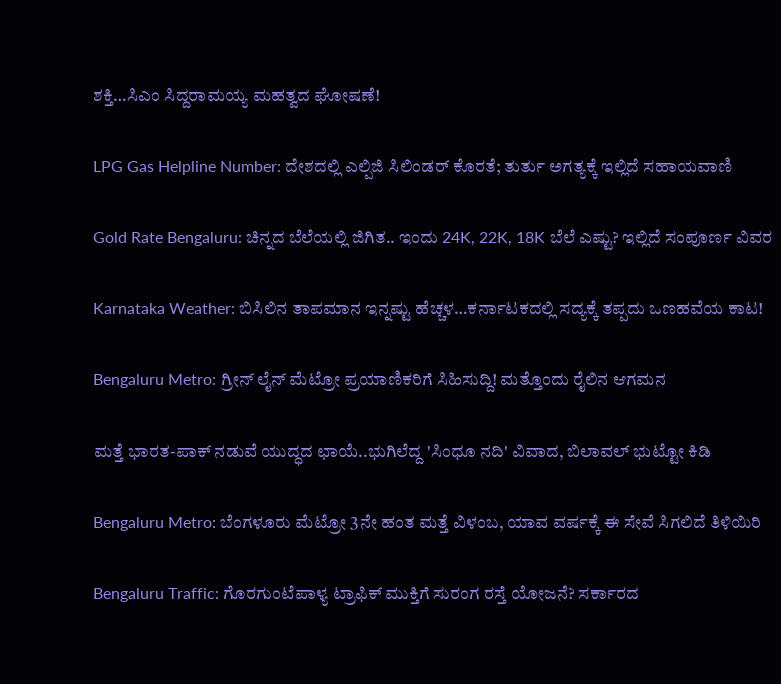ಶಕ್ತಿ…ಸಿಎಂ ಸಿದ್ದರಾಮಯ್ಯ ಮಹತ್ವದ ಘೋಷಣೆ!

LPG Gas Helpline Number: ದೇಶದಲ್ಲಿ ಎಲ್ಪಿಜಿ ಸಿಲಿಂಡರ್ ಕೊರತೆ; ತುರ್ತು ಅಗತ್ಯಕ್ಕೆ ಇಲ್ಲಿದೆ ಸಹಾಯವಾಣಿ

Gold Rate Bengaluru: ಚಿನ್ನದ ಬೆಲೆಯಲ್ಲಿ ಜಿಗಿತ.. ಇಂದು 24K, 22K, 18K ಬೆಲೆ ಎಷ್ಟು? ಇಲ್ಲಿದೆ ಸಂಪೂರ್ಣ ವಿವರ

Karnataka Weather: ಬಿಸಿಲಿನ ತಾಪಮಾನ ಇನ್ನಷ್ಟು ಹೆಚ್ಚಳ…ಕರ್ನಾಟಕದಲ್ಲಿ ಸದ್ಯಕ್ಕೆ ತಪ್ಪದು ಒಣಹವೆಯ ಕಾಟ!

Bengaluru Metro: ಗ್ರೀನ್ ಲೈನ್ ಮೆಟ್ರೋ ಪ್ರಯಾಣಿಕರಿಗೆ ಸಿಹಿಸುದ್ದಿ! ಮತ್ತೊಂದು ರೈಲಿನ ಆಗಮನ

ಮತ್ತೆ ಭಾರತ-ಪಾಕ್ ನಡುವೆ ಯುದ್ಧದ ಛಾಯೆ..ಭುಗಿಲೆದ್ದ 'ಸಿಂಧೂ ನದಿ' ವಿವಾದ, ಬಿಲಾವಲ್ ಭುಟ್ಟೋ ಕಿಡಿ

Bengaluru Metro: ಬೆಂಗಳೂರು ಮೆಟ್ರೋ 3ನೇ ಹಂತ ಮತ್ತೆ ವಿಳಂಬ, ಯಾವ ವರ್ಷಕ್ಕೆ ಈ ಸೇವೆ ಸಿಗಲಿದೆ ತಿಳಿಯಿರಿ

Bengaluru Traffic: ಗೊರಗುಂಟೆಪಾಳ್ಯ ಟ್ರಾಫಿಕ್ ಮುಕ್ತಿಗೆ ಸುರಂಗ ರಸ್ತೆ ಯೋಜನೆ? ಸರ್ಕಾರದ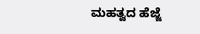ಮಹತ್ವದ ಹೆಜ್ಜೆ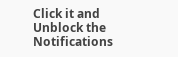Click it and Unblock the Notifications